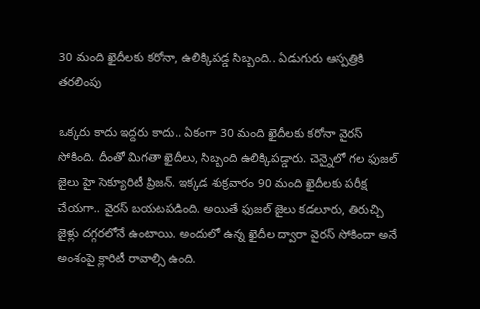30 మంది ఖైదీలకు కరోనా, ఉలిక్కిపడ్డ సిబ్బంది.. ఏడుగురు ఆస్పత్రికి తరలింపు

ఒక్కరు కాదు ఇద్దరు కాదు.. ఏకంగా 30 మంది ఖైదీలకు కరోనా వైరస్ సోకింది. దీంతో మిగతా ఖైదీలు, సిబ్బంది ఉలిక్కిపడ్డారు. చెన్నైలో గల ఫుజల్ జైలు హై సెక్యూరిటీ ప్రిజన్. ఇక్కడ శుక్రవారం 90 మంది ఖైదీలకు పరీక్ష చేయగా.. వైరస్ బయటపడింది. అయితే ఫుజల్ జైలు కడలూరు, తిరుచ్చి జైళ్లు దగ్గరలోనే ఉంటాయి. అందులో ఉన్న ఖైదీల ద్వారా వైరస్ సోకిందా అనే అంశంపై క్లారిటీ రావాల్సి ఉంది.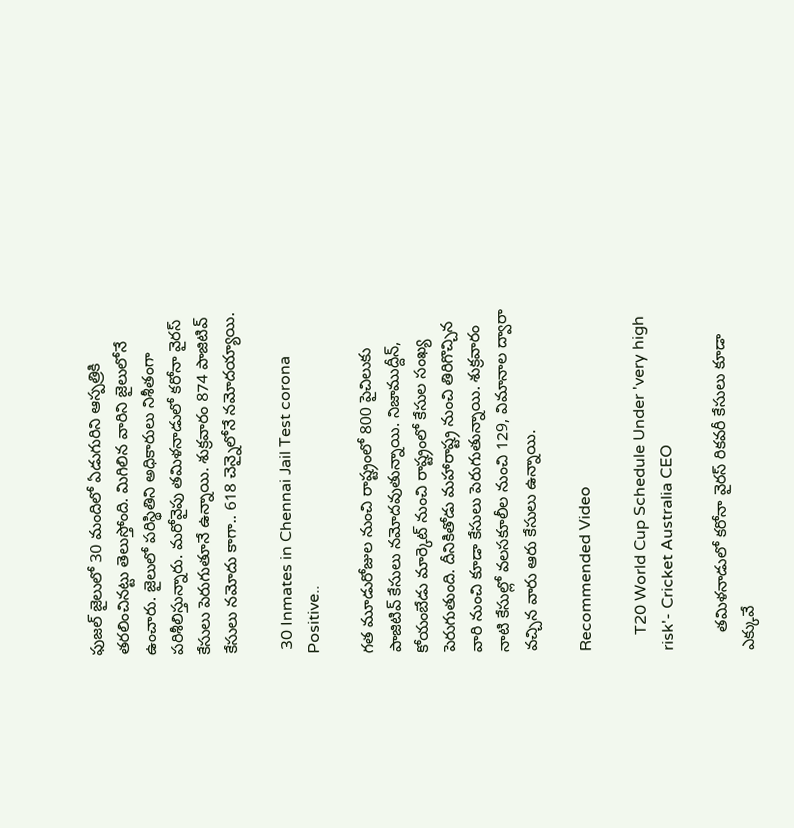ఫుజల్ జైలులో 30 మందిలో ఏడుగురిని ఆస్పత్రికి తరలించినట్టు తెలుస్తోంది. మిగిలిన వారిని జైలులోనే ఉంచారు. జైలులో పరిస్థితిని అధికారులు నిశీతంగా పరిశీలిస్తున్నారు. మరోవైపు తమిళనాడులో కరోనా వైరస్ కేసులు పెరుగుతూనే ఉన్నాయి. శుక్రవారం 874 పాజిటివ్ కేసులు నమోదు కాగా.. 618 చెన్నైలోనే నమోదయ్యాయి.

 30 Inmates in Chennai Jail Test corona Positive..

గత మూడురోజుల నుంచి రాష్ట్రంలో 800 పైచిలుకు పాజిటివ్ కేసులు నమోదవుతున్నాయి. నిజాముద్దీన్, కోయంబేడు మార్కెట్ నుంచి రాష్ట్రంలో కేసుల సంఖ్య పెరుగుతుంది. దీనికితోడు మహారాష్ట్ర నుంచి తిరిగొచ్చిన వారి నుంచి కూడా కేసులు పెరుగుతున్నాయి. శుక్రవారం నాటి కేసుల్లో వలసకూలీల నుంచి 129, విమానాల ద్వారా వచ్చిన వారు ఆరు కేసులు ఉన్నాయి.

Recommended Video

    T20 World Cup Schedule Under 'very high risk'- Cricket Australia CEO

    తమిళనాడులో కరోనా వైరస్ రికవరీ కేసులు కూడా ఎక్కువే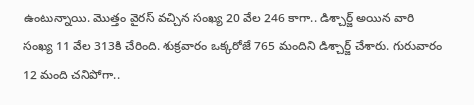ఉంటున్నాయి. మొత్తం వైరస్ వచ్చిన సంఖ్య 20 వేల 246 కాగా.. డిశ్చార్జ్ అయిన వారి సంఖ్య 11 వేల 313కి చేరింది. శుక్రవారం ఒక్కరోజే 765 మందిని డిశ్చార్జ్ చేశారు. గురువారం 12 మంది చనిపోగా..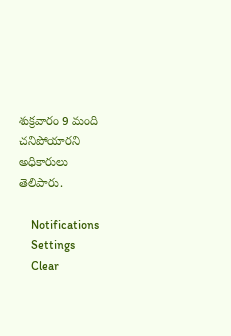శుక్రవారం 9 మంది చనిపోయారని అధికారులు తెలిపారు.

    Notifications
    Settings
    Clear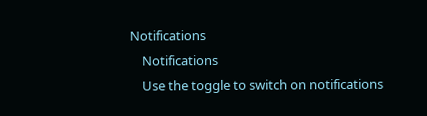Notifications
    Notifications
    Use the toggle to switch on notifications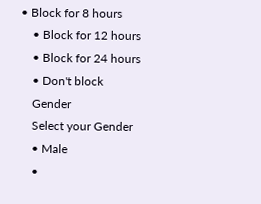• Block for 8 hours
    • Block for 12 hours
    • Block for 24 hours
    • Don't block
    Gender
    Select your Gender
    • Male
    •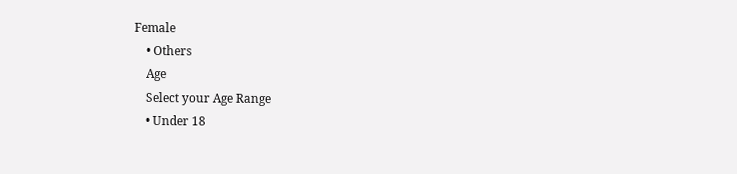Female
    • Others
    Age
    Select your Age Range
    • Under 18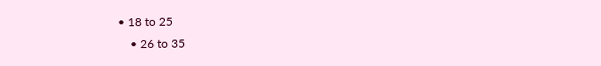• 18 to 25
    • 26 to 35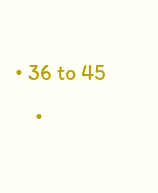• 36 to 45
    •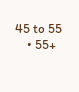45 to 55
    • 55+